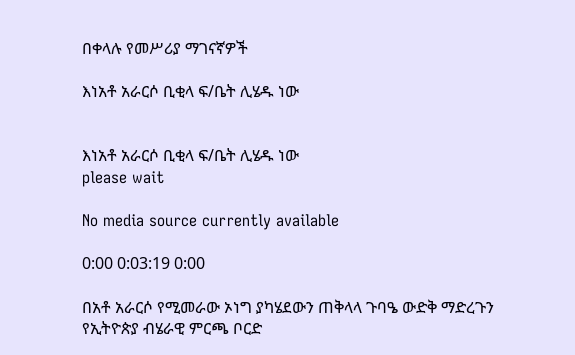በቀላሉ የመሥሪያ ማገናኛዎች

እነአቶ አራርሶ ቢቂላ ፍ/ቤት ሊሄዱ ነው


እነአቶ አራርሶ ቢቂላ ፍ/ቤት ሊሄዱ ነው
please wait

No media source currently available

0:00 0:03:19 0:00

በአቶ አራርሶ የሚመራው ኦነግ ያካሄደውን ጠቅላላ ጉባዔ ውድቅ ማድረጉን የኢትዮጵያ ብሄራዊ ምርጫ ቦርድ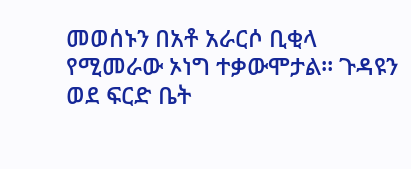መወሰኑን በአቶ አራርሶ ቢቂላ የሚመራው ኦነግ ተቃውሞታል። ጉዳዩን ወደ ፍርድ ቤት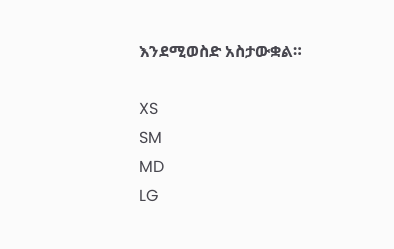እንደሚወስድ አስታውቋል።

XS
SM
MD
LG